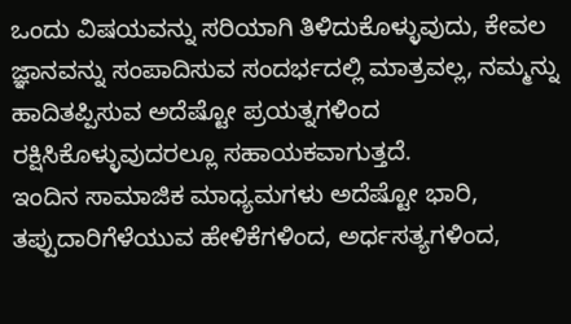ಒಂದು ವಿಷಯವನ್ನು ಸರಿಯಾಗಿ ತಿಳಿದುಕೊಳ್ಳುವುದು, ಕೇವಲ ಜ್ಞಾನವನ್ನು ಸಂಪಾದಿಸುವ ಸಂದರ್ಭದಲ್ಲಿ ಮಾತ್ರವಲ್ಲ, ನಮ್ಮನ್ನು ಹಾದಿತಪ್ಪಿಸುವ ಅದೆಷ್ಟೋ ಪ್ರಯತ್ನಗಳಿಂದ ರಕ್ಷಿಸಿಕೊಳ್ಳುವುದರಲ್ಲೂ ಸಹಾಯಕವಾಗುತ್ತದೆ.
ಇಂದಿನ ಸಾಮಾಜಿಕ ಮಾಧ್ಯಮಗಳು ಅದೆಷ್ಟೋ ಭಾರಿ, ತಪ್ಪುದಾರಿಗೆಳೆಯುವ ಹೇಳಿಕೆಗಳಿಂದ, ಅರ್ಧಸತ್ಯಗಳಿಂದ,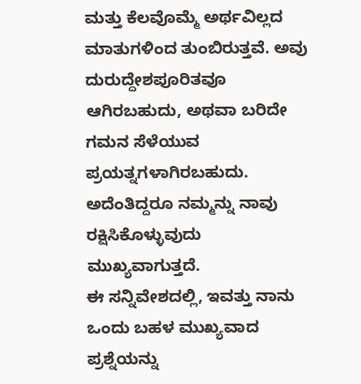ಮತ್ತು ಕೆಲವೊಮ್ಮೆ ಅರ್ಥವಿಲ್ಲದ ಮಾತುಗಳಿಂದ ತುಂಬಿರುತ್ತವೆ. ಅವು ದುರುದ್ದೇಶಪೂರಿತವೂ ಆಗಿರಬಹುದು, ಅಥವಾ ಬರಿದೇ ಗಮನ ಸೆಳೆಯುವ ಪ್ರಯತ್ನಗಳಾಗಿರಬಹುದು. ಅದೆಂತಿದ್ದರೂ ನಮ್ಮನ್ನು ನಾವು ರಕ್ಷಿಸಿಕೊಳ್ಳುವುದು ಮುಖ್ಯವಾಗುತ್ತದೆ.
ಈ ಸನ್ನಿವೇಶದಲ್ಲಿ, ಇವತ್ತು ನಾನು ಒಂದು ಬಹಳ ಮುಖ್ಯವಾದ ಪ್ರಶ್ನೆಯನ್ನು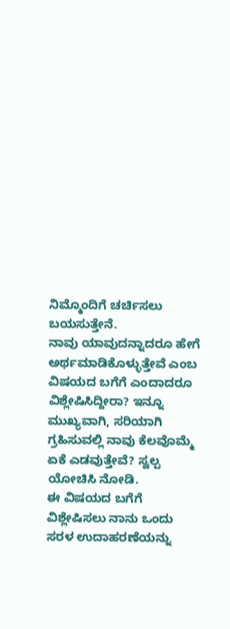ನಿಮ್ಮೊಂದಿಗೆ ಚರ್ಚಿಸಲು ಬಯಸುತ್ತೇನೆ.
ನಾವು ಯಾವುದನ್ನಾದರೂ ಹೇಗೆ ಅರ್ಥಮಾಡಿಕೊಳ್ಳುತ್ತೇವೆ ಎಂಬ ವಿಷಯದ ಬಗೆಗೆ ಎಂದಾದರೂ ವಿಶ್ಲೇಷಿಸಿದ್ದೀರಾ? ಇನ್ನೂ ಮುಖ್ಯವಾಗಿ, ಸರಿಯಾಗಿ ಗ್ರಹಿಸುವಲ್ಲಿ ನಾವು ಕೆಲವೊಮ್ಮೆ ಏಕೆ ಎಡವುತ್ತೇವೆ? ಸ್ವಲ್ಪ ಯೋಚಿಸಿ ನೋಡಿ.
ಈ ವಿಷಯದ ಬಗೆಗೆ ವಿಶ್ಲೇಷಿಸಲು ನಾನು ಒಂದು ಸರಳ ಉದಾಹರಣೆಯನ್ನು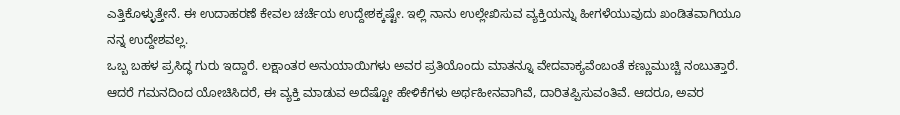ಎತ್ತಿಕೊಳ್ಳುತ್ತೇನೆ. ಈ ಉದಾಹರಣೆ ಕೇವಲ ಚರ್ಚೆಯ ಉದ್ದೇಶಕ್ಕಷ್ಟೇ. ಇಲ್ಲಿ ನಾನು ಉಲ್ಲೇಖಿಸುವ ವ್ಯಕ್ತಿಯನ್ನು ಹೀಗಳೆಯುವುದು ಖಂಡಿತವಾಗಿಯೂ ನನ್ನ ಉದ್ದೇಶವಲ್ಲ.
ಒಬ್ಬ ಬಹಳ ಪ್ರಸಿದ್ಧ ಗುರು ಇದ್ದಾರೆ. ಲಕ್ಷಾಂತರ ಅನುಯಾಯಿಗಳು ಅವರ ಪ್ರತಿಯೊಂದು ಮಾತನ್ನೂ ವೇದವಾಕ್ಯವೆಂಬಂತೆ ಕಣ್ಣುಮುಚ್ಚಿ ನಂಬುತ್ತಾರೆ.
ಆದರೆ ಗಮನದಿಂದ ಯೋಚಿಸಿದರೆ, ಈ ವ್ಯಕ್ತಿ ಮಾಡುವ ಅದೆಷ್ಟೋ ಹೇಳಿಕೆಗಳು ಅರ್ಥಹೀನವಾಗಿವೆ, ದಾರಿತಪ್ಪಿಸುವಂತಿವೆ. ಆದರೂ, ಅವರ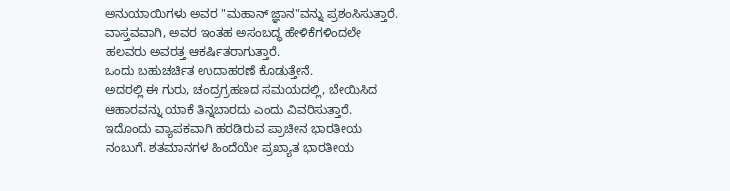ಅನುಯಾಯಿಗಳು ಅವರ "ಮಹಾನ್ ಜ್ಞಾನ"ವನ್ನು ಪ್ರಶಂಸಿಸುತ್ತಾರೆ. ವಾಸ್ತವವಾಗಿ, ಅವರ ಇಂತಹ ಅಸಂಬದ್ಧ ಹೇಳಿಕೆಗಳಿಂದಲೇ ಹಲವರು ಅವರತ್ತ ಆಕರ್ಷಿತರಾಗುತ್ತಾರೆ.
ಒಂದು ಬಹುಚರ್ಚಿತ ಉದಾಹರಣೆ ಕೊಡುತ್ತೇನೆ.
ಅದರಲ್ಲಿ ಈ ಗುರು, ಚಂದ್ರಗ್ರಹಣದ ಸಮಯದಲ್ಲಿ, ಬೇಯಿಸಿದ ಆಹಾರವನ್ನು ಯಾಕೆ ತಿನ್ನಬಾರದು ಎಂದು ವಿವರಿಸುತ್ತಾರೆ. ಇದೊಂದು ವ್ಯಾಪಕವಾಗಿ ಹರಡಿರುವ ಪ್ರಾಚೀನ ಭಾರತೀಯ ನಂಬುಗೆ. ಶತಮಾನಗಳ ಹಿಂದೆಯೇ ಪ್ರಖ್ಯಾತ ಭಾರತೀಯ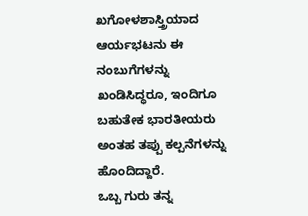ಖಗೋಳಶಾಸ್ತ್ರಿಯಾದ ಆರ್ಯಭಟನು ಈ ನಂಬುಗೆಗಳನ್ನು ಖಂಡಿಸಿದ್ಧರೂ, ಇಂದಿಗೂ ಬಹುತೇಕ ಭಾರತೀಯರು ಅಂತಹ ತಪ್ಪು ಕಲ್ಪನೆಗಳನ್ನು ಹೊಂದಿದ್ದಾರೆ.
ಒಬ್ಬ ಗುರು ತನ್ನ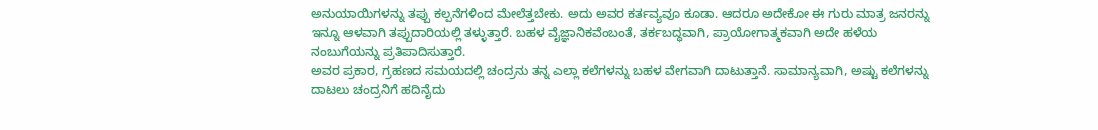ಅನುಯಾಯಿಗಳನ್ನು ತಪ್ಪು ಕಲ್ಪನೆಗಳಿಂದ ಮೇಲೆತ್ತಬೇಕು. ಅದು ಅವರ ಕರ್ತವ್ಯವೂ ಕೂಡಾ. ಆದರೂ ಅದೇಕೋ ಈ ಗುರು ಮಾತ್ರ ಜನರನ್ನು ಇನ್ನೂ ಆಳವಾಗಿ ತಪ್ಪುದಾರಿಯಲ್ಲಿ ತಳ್ಳುತ್ತಾರೆ. ಬಹಳ ವೈಜ್ಞಾನಿಕವೆಂಬಂತೆ, ತರ್ಕಬದ್ಧವಾಗಿ, ಪ್ರಾಯೋಗಾತ್ಮಕವಾಗಿ ಅದೇ ಹಳೆಯ ನಂಬುಗೆಯನ್ನು ಪ್ರತಿಪಾದಿಸುತ್ತಾರೆ.
ಅವರ ಪ್ರಕಾರ, ಗ್ರಹಣದ ಸಮಯದಲ್ಲಿ ಚಂದ್ರನು ತನ್ನ ಎಲ್ಲಾ ಕಲೆಗಳನ್ನು ಬಹಳ ವೇಗವಾಗಿ ದಾಟುತ್ತಾನೆ. ಸಾಮಾನ್ಯವಾಗಿ, ಅಷ್ಟು ಕಲೆಗಳನ್ನು ದಾಟಲು ಚಂದ್ರನಿಗೆ ಹದಿನೈದು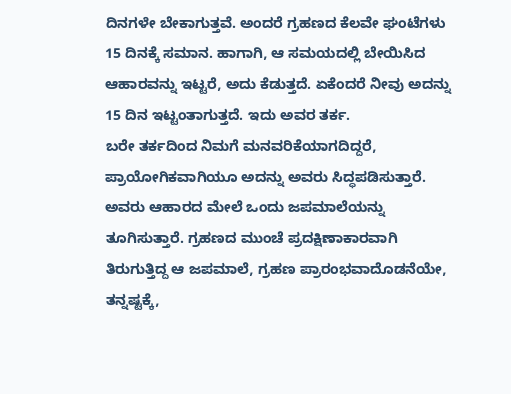ದಿನಗಳೇ ಬೇಕಾಗುತ್ತವೆ. ಅಂದರೆ ಗ್ರಹಣದ ಕೆಲವೇ ಘಂಟೆಗಳು 15 ದಿನಕ್ಕೆ ಸಮಾನ. ಹಾಗಾಗಿ, ಆ ಸಮಯದಲ್ಲಿ ಬೇಯಿಸಿದ ಆಹಾರವನ್ನು ಇಟ್ಟರೆ, ಅದು ಕೆಡುತ್ತದೆ. ಏಕೆಂದರೆ ನೀವು ಅದನ್ನು 15 ದಿನ ಇಟ್ಟಂತಾಗುತ್ತದೆ. ಇದು ಅವರ ತರ್ಕ.
ಬರೇ ತರ್ಕದಿಂದ ನಿಮಗೆ ಮನವರಿಕೆಯಾಗದಿದ್ದರೆ, ಪ್ರಾಯೋಗಿಕವಾಗಿಯೂ ಅದನ್ನು ಅವರು ಸಿದ್ಧಪಡಿಸುತ್ತಾರೆ.
ಅವರು ಆಹಾರದ ಮೇಲೆ ಒಂದು ಜಪಮಾಲೆಯನ್ನು ತೂಗಿಸುತ್ತಾರೆ. ಗ್ರಹಣದ ಮುಂಚೆ ಪ್ರದಕ್ಷಿಣಾಕಾರವಾಗಿ ತಿರುಗುತ್ತಿದ್ದ ಆ ಜಪಮಾಲೆ, ಗ್ರಹಣ ಪ್ರಾರಂಭವಾದೊಡನೆಯೇ, ತನ್ನಷ್ಟಕ್ಕೆ,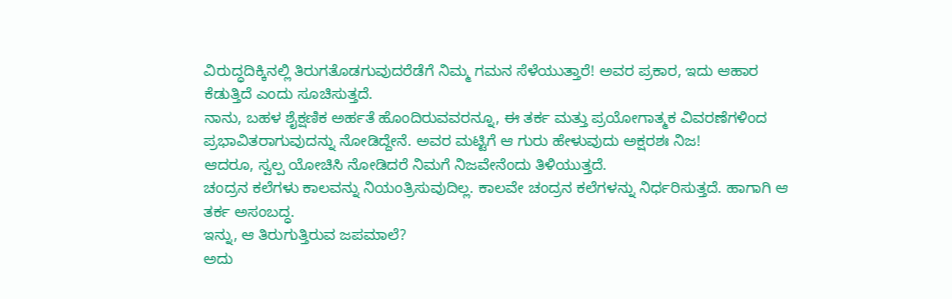ವಿರುದ್ಧದಿಕ್ಕಿನಲ್ಲಿ ತಿರುಗತೊಡಗುವುದರೆಡೆಗೆ ನಿಮ್ಮ ಗಮನ ಸೆಳೆಯುತ್ತಾರೆ! ಅವರ ಪ್ರಕಾರ, ಇದು ಆಹಾರ ಕೆಡುತ್ತಿದೆ ಎಂದು ಸೂಚಿಸುತ್ತದೆ.
ನಾನು, ಬಹಳ ಶೈಕ್ಷಣಿಕ ಅರ್ಹತೆ ಹೊಂದಿರುವವರನ್ನೂ, ಈ ತರ್ಕ ಮತ್ತು ಪ್ರಯೋಗಾತ್ಮಕ ವಿವರಣೆಗಳಿಂದ ಪ್ರಭಾವಿತರಾಗುವುದನ್ನು ನೋಡಿದ್ದೇನೆ. ಅವರ ಮಟ್ಟಿಗೆ ಆ ಗುರು ಹೇಳುವುದು ಅಕ್ಷರಶಃ ನಿಜ!
ಆದರೂ, ಸ್ವಲ್ಪ ಯೋಚಿಸಿ ನೋಡಿದರೆ ನಿಮಗೆ ನಿಜವೇನೆಂದು ತಿಳಿಯುತ್ತದೆ.
ಚಂದ್ರನ ಕಲೆಗಳು ಕಾಲವನ್ನು ನಿಯಂತ್ರಿಸುವುದಿಲ್ಲ. ಕಾಲವೇ ಚಂದ್ರನ ಕಲೆಗಳನ್ನು ನಿರ್ಧರಿಸುತ್ತದೆ. ಹಾಗಾಗಿ ಆ ತರ್ಕ ಅಸಂಬದ್ಧ.
ಇನ್ನು, ಆ ತಿರುಗುತ್ತಿರುವ ಜಪಮಾಲೆ?
ಅದು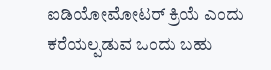ಐಡಿಯೋಮೋಟರ್ ಕ್ರಿಯೆ ಎಂದು ಕರೆಯಲ್ಪಡುವ ಒಂದು ಬಹು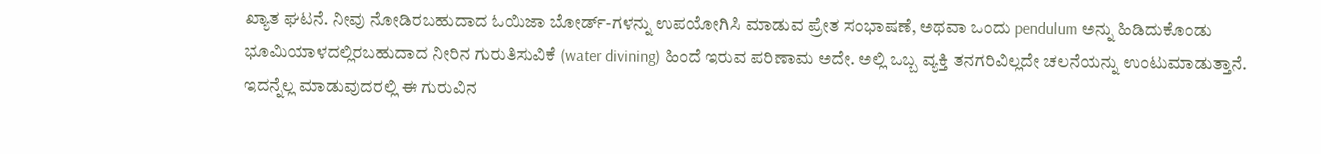ಖ್ಯಾತ ಘಟನೆ. ನೀವು ನೋಡಿರಬಹುದಾದ ಓಯಿಜಾ ಬೋರ್ಡ್-ಗಳನ್ನು ಉಪಯೋಗಿಸಿ ಮಾಡುವ ಪ್ರೇತ ಸಂಭಾಷಣೆ, ಅಥವಾ ಒಂದು pendulum ಅನ್ನು ಹಿಡಿದುಕೊಂಡು ಭೂಮಿಯಾಳದಲ್ಲಿರಬಹುದಾದ ನೀರಿನ ಗುರುತಿಸುವಿಕೆ (water divining) ಹಿಂದೆ ಇರುವ ಪರಿಣಾಮ ಅದೇ. ಅಲ್ಲಿ ಒಬ್ಬ ವ್ಯಕ್ತಿ ತನಗರಿವಿಲ್ಲದೇ ಚಲನೆಯನ್ನು ಉಂಟುಮಾಡುತ್ತಾನೆ.
ಇದನ್ನೆಲ್ಲ ಮಾಡುವುದರಲ್ಲಿ ಈ ಗುರುವಿನ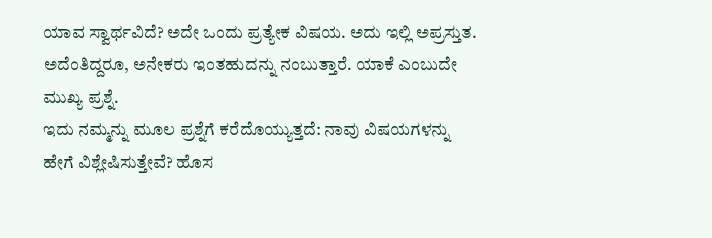ಯಾವ ಸ್ವಾರ್ಥವಿದೆ? ಅದೇ ಒಂದು ಪ್ರತ್ಯೇಕ ವಿಷಯ. ಅದು ಇಲ್ಲಿ ಅಪ್ರಸ್ತುತ.
ಅದೆಂತಿದ್ದರೂ, ಅನೇಕರು ಇಂತಹುದನ್ನು ನಂಬುತ್ತಾರೆ. ಯಾಕೆ ಎಂಬುದೇ ಮುಖ್ಯ ಪ್ರಶ್ನೆ.
ಇದು ನಮ್ಮನ್ನು ಮೂಲ ಪ್ರಶ್ನೆಗೆ ಕರೆದೊಯ್ಯುತ್ತದೆ: ನಾವು ವಿಷಯಗಳನ್ನು ಹೇಗೆ ವಿಶ್ಲೇಷಿಸುತ್ತೇವೆ? ಹೊಸ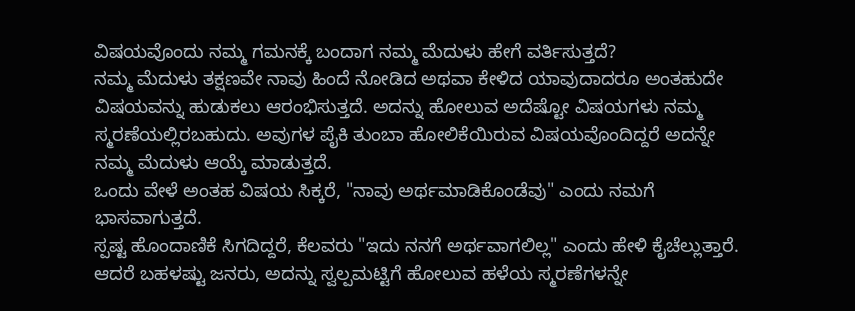ವಿಷಯವೊಂದು ನಮ್ಮ ಗಮನಕ್ಕೆ ಬಂದಾಗ ನಮ್ಮ ಮೆದುಳು ಹೇಗೆ ವರ್ತಿಸುತ್ತದೆ?
ನಮ್ಮ ಮೆದುಳು ತಕ್ಷಣವೇ ನಾವು ಹಿಂದೆ ನೋಡಿದ ಅಥವಾ ಕೇಳಿದ ಯಾವುದಾದರೂ ಅಂತಹುದೇ ವಿಷಯವನ್ನು ಹುಡುಕಲು ಆರಂಭಿಸುತ್ತದೆ. ಅದನ್ನು ಹೋಲುವ ಅದೆಷ್ಟೋ ವಿಷಯಗಳು ನಮ್ಮ ಸ್ಮರಣೆಯಲ್ಲಿರಬಹುದು. ಅವುಗಳ ಪೈಕಿ ತುಂಬಾ ಹೋಲಿಕೆಯಿರುವ ವಿಷಯವೊಂದಿದ್ದರೆ ಅದನ್ನೇ ನಮ್ಮ ಮೆದುಳು ಆಯ್ಕೆ ಮಾಡುತ್ತದೆ.
ಒಂದು ವೇಳೆ ಅಂತಹ ವಿಷಯ ಸಿಕ್ಕರೆ, "ನಾವು ಅರ್ಥಮಾಡಿಕೊಂಡೆವು" ಎಂದು ನಮಗೆ ಭಾಸವಾಗುತ್ತದೆ.
ಸ್ಪಷ್ಟ ಹೊಂದಾಣಿಕೆ ಸಿಗದಿದ್ದರೆ, ಕೆಲವರು "ಇದು ನನಗೆ ಅರ್ಥವಾಗಲಿಲ್ಲ" ಎಂದು ಹೇಳಿ ಕೈಚೆಲ್ಲುತ್ತಾರೆ. ಆದರೆ ಬಹಳಷ್ಟು ಜನರು, ಅದನ್ನು ಸ್ವಲ್ಪಮಟ್ಟಿಗೆ ಹೋಲುವ ಹಳೆಯ ಸ್ಮರಣೆಗಳನ್ನೇ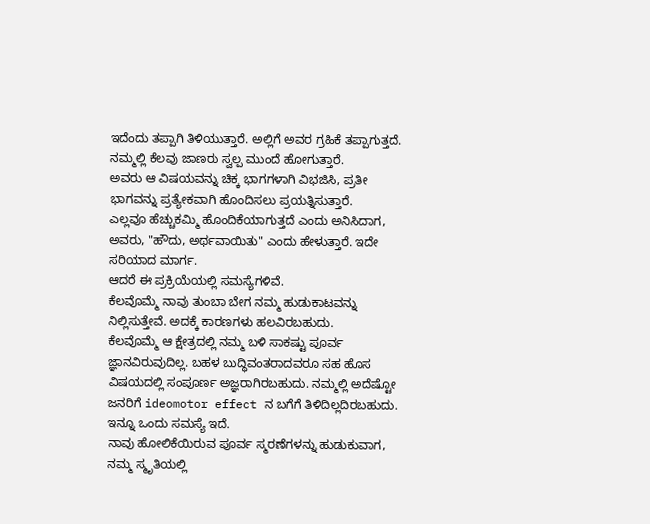ಇದೆಂದು ತಪ್ಪಾಗಿ ತಿಳಿಯುತ್ತಾರೆ. ಅಲ್ಲಿಗೆ ಅವರ ಗ್ರಹಿಕೆ ತಪ್ಪಾಗುತ್ತದೆ.
ನಮ್ಮಲ್ಲಿ ಕೆಲವು ಜಾಣರು ಸ್ವಲ್ಪ ಮುಂದೆ ಹೋಗುತ್ತಾರೆ.
ಅವರು ಆ ವಿಷಯವನ್ನು ಚಿಕ್ಕ ಭಾಗಗಳಾಗಿ ವಿಭಜಿಸಿ, ಪ್ರತೀ ಭಾಗವನ್ನು ಪ್ರತ್ಯೇಕವಾಗಿ ಹೊಂದಿಸಲು ಪ್ರಯತ್ನಿಸುತ್ತಾರೆ.
ಎಲ್ಲವೂ ಹೆಚ್ಚುಕಮ್ಮಿ ಹೊಂದಿಕೆಯಾಗುತ್ತದೆ ಎಂದು ಅನಿಸಿದಾಗ, ಅವರು, "ಹೌದು, ಅರ್ಥವಾಯಿತು" ಎಂದು ಹೇಳುತ್ತಾರೆ. ಇದೇ ಸರಿಯಾದ ಮಾರ್ಗ.
ಆದರೆ ಈ ಪ್ರಕ್ರಿಯೆಯಲ್ಲಿ ಸಮಸ್ಯೆಗಳಿವೆ.
ಕೆಲವೊಮ್ಮೆ ನಾವು ತುಂಬಾ ಬೇಗ ನಮ್ಮ ಹುಡುಕಾಟವನ್ನು ನಿಲ್ಲಿಸುತ್ತೇವೆ. ಅದಕ್ಕೆ ಕಾರಣಗಳು ಹಲವಿರಬಹುದು.
ಕೆಲವೊಮ್ಮೆ ಆ ಕ್ಷೇತ್ರದಲ್ಲಿ ನಮ್ಮ ಬಳಿ ಸಾಕಷ್ಟು ಪೂರ್ವ ಜ್ಞಾನವಿರುವುದಿಲ್ಲ. ಬಹಳ ಬುದ್ಧಿವಂತರಾದವರೂ ಸಹ ಹೊಸ ವಿಷಯದಲ್ಲಿ ಸಂಪೂರ್ಣ ಅಜ್ಞರಾಗಿರಬಹುದು. ನಮ್ಮಲ್ಲಿ ಅದೆಷ್ಟೋ ಜನರಿಗೆ ideomotor effect ನ ಬಗೆಗೆ ತಿಳಿದಿಲ್ಲದಿರಬಹುದು.
ಇನ್ನೂ ಒಂದು ಸಮಸ್ಯೆ ಇದೆ.
ನಾವು ಹೋಲಿಕೆಯಿರುವ ಪೂರ್ವ ಸ್ಮರಣೆಗಳನ್ನು ಹುಡುಕುವಾಗ, ನಮ್ಮ ಸ್ಮೃತಿಯಲ್ಲಿ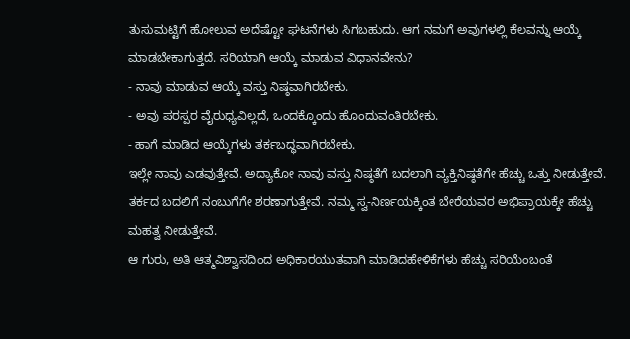ತುಸುಮಟ್ಟಿಗೆ ಹೋಲುವ ಅದೆಷ್ಟೋ ಘಟನೆಗಳು ಸಿಗಬಹುದು. ಆಗ ನಮಗೆ ಅವುಗಳಲ್ಲಿ ಕೆಲವನ್ನು ಆಯ್ಕೆ ಮಾಡಬೇಕಾಗುತ್ತದೆ. ಸರಿಯಾಗಿ ಆಯ್ಕೆ ಮಾಡುವ ವಿಧಾನವೇನು?
- ನಾವು ಮಾಡುವ ಆಯ್ಕೆ ವಸ್ತು ನಿಷ್ಠವಾಗಿರಬೇಕು.
- ಅವು ಪರಸ್ಪರ ವೈರುಧ್ಯವಿಲ್ಲದೆ, ಒಂದಕ್ಕೊಂದು ಹೊಂದುವಂತಿರಬೇಕು.
- ಹಾಗೆ ಮಾಡಿದ ಆಯ್ಕೆಗಳು ತರ್ಕಬದ್ಧವಾಗಿರಬೇಕು.
ಇಲ್ಲೇ ನಾವು ಎಡವುತ್ತೇವೆ. ಅದ್ಯಾಕೋ ನಾವು ವಸ್ತು ನಿಷ್ಠತೆಗೆ ಬದಲಾಗಿ ವ್ಯಕ್ತಿನಿಷ್ಠತೆಗೇ ಹೆಚ್ಚು ಒತ್ತು ನೀಡುತ್ತೇವೆ. ತರ್ಕದ ಬದಲಿಗೆ ನಂಬುಗೆಗೇ ಶರಣಾಗುತ್ತೇವೆ. ನಮ್ಮ ಸ್ವ-ನಿರ್ಣಯಕ್ಕಿಂತ ಬೇರೆಯವರ ಅಭಿಪ್ರಾಯಕ್ಕೇ ಹೆಚ್ಚು ಮಹತ್ವ ನೀಡುತ್ತೇವೆ.
ಆ ಗುರು, ಅತಿ ಆತ್ಮವಿಶ್ವಾಸದಿಂದ ಅಧಿಕಾರಯುತವಾಗಿ ಮಾಡಿದಹೇಳಿಕೆಗಳು ಹೆಚ್ಚು ಸರಿಯೆಂಬಂತೆ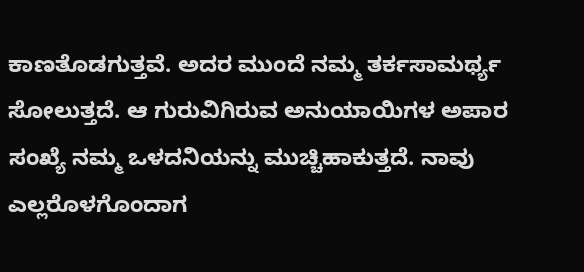ಕಾಣತೊಡಗುತ್ತವೆ. ಅದರ ಮುಂದೆ ನಮ್ಮ ತರ್ಕಸಾಮರ್ಥ್ಯ ಸೋಲುತ್ತದೆ. ಆ ಗುರುವಿಗಿರುವ ಅನುಯಾಯಿಗಳ ಅಪಾರ ಸಂಖ್ಯೆ ನಮ್ಮ ಒಳದನಿಯನ್ನು ಮುಚ್ಚಿಹಾಕುತ್ತದೆ. ನಾವು ಎಲ್ಲರೊಳಗೊಂದಾಗ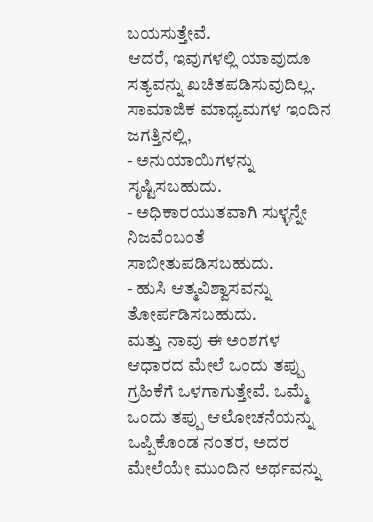ಬಯಸುತ್ತೇವೆ.
ಆದರೆ, ಇವುಗಳಲ್ಲಿ ಯಾವುದೂ ಸತ್ಯವನ್ನು ಖಚಿತಪಡಿಸುವುದಿಲ್ಲ.
ಸಾಮಾಜಿಕ ಮಾಧ್ಯಮಗಳ ಇಂದಿನ ಜಗತ್ತಿನಲ್ಲಿ,
- ಅನುಯಾಯಿಗಳನ್ನು ಸೃಷ್ಟಿಸಬಹುದು.
- ಅಧಿಕಾರಯುತವಾಗಿ ಸುಳ್ಳನ್ನೇ ನಿಜವೆಂಬಂತೆ ಸಾಬೀತುಪಡಿಸಬಹುದು.
- ಹುಸಿ ಆತ್ಮವಿಶ್ವಾಸವನ್ನು ತೋರ್ಪಡಿಸಬಹುದು.
ಮತ್ತು ನಾವು ಈ ಅಂಶಗಳ ಆಧಾರದ ಮೇಲೆ ಒಂದು ತಪ್ಪು ಗ್ರಹಿಕೆಗೆ ಒಳಗಾಗುತ್ತೇವೆ. ಒಮ್ಮೆ ಒಂದು ತಪ್ಪು ಆಲೋಚನೆಯನ್ನು ಒಪ್ಪಿಕೊಂಡ ನಂತರ, ಅದರ ಮೇಲೆಯೇ ಮುಂದಿನ ಅರ್ಥವನ್ನು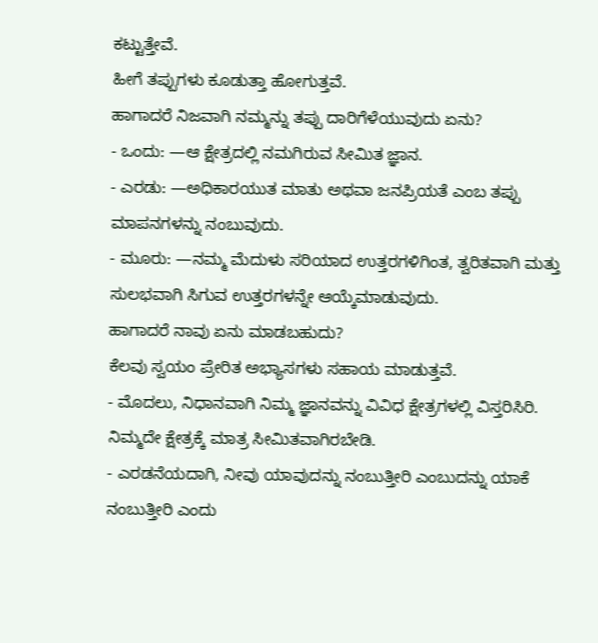ಕಟ್ಟುತ್ತೇವೆ.
ಹೀಗೆ ತಪ್ಪುಗಳು ಕೂಡುತ್ತಾ ಹೋಗುತ್ತವೆ.
ಹಾಗಾದರೆ ನಿಜವಾಗಿ ನಮ್ಮನ್ನು ತಪ್ಪು ದಾರಿಗೆಳೆಯುವುದು ಏನು?
- ಒಂದು: —ಆ ಕ್ಷೇತ್ರದಲ್ಲಿ ನಮಗಿರುವ ಸೀಮಿತ ಜ್ಞಾನ.
- ಎರಡು: —ಅಧಿಕಾರಯುತ ಮಾತು ಅಥವಾ ಜನಪ್ರಿಯತೆ ಎಂಬ ತಪ್ಪು ಮಾಪನಗಳನ್ನು ನಂಬುವುದು.
- ಮೂರು: —ನಮ್ಮ ಮೆದುಳು ಸರಿಯಾದ ಉತ್ತರಗಳಿಗಿಂತ, ತ್ವರಿತವಾಗಿ ಮತ್ತು ಸುಲಭವಾಗಿ ಸಿಗುವ ಉತ್ತರಗಳನ್ನೇ ಆಯ್ಕೆಮಾಡುವುದು.
ಹಾಗಾದರೆ ನಾವು ಏನು ಮಾಡಬಹುದು?
ಕೆಲವು ಸ್ವಯಂ ಪ್ರೇರಿತ ಅಭ್ಯಾಸಗಳು ಸಹಾಯ ಮಾಡುತ್ತವೆ.
- ಮೊದಲು, ನಿಧಾನವಾಗಿ ನಿಮ್ಮ ಜ್ಞಾನವನ್ನು ವಿವಿಧ ಕ್ಷೇತ್ರಗಳಲ್ಲಿ ವಿಸ್ತರಿಸಿರಿ. ನಿಮ್ಮದೇ ಕ್ಷೇತ್ರಕ್ಕೆ ಮಾತ್ರ ಸೀಮಿತವಾಗಿರಬೇಡಿ.
- ಎರಡನೆಯದಾಗಿ, ನೀವು ಯಾವುದನ್ನು ನಂಬುತ್ತೀರಿ ಎಂಬುದನ್ನು ಯಾಕೆ ನಂಬುತ್ತೀರಿ ಎಂದು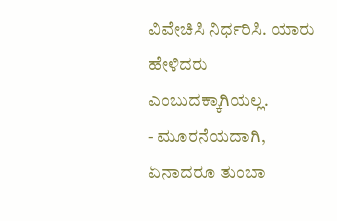ವಿವೇಚಿಸಿ ನಿರ್ಧರಿಸಿ. ಯಾರು ಹೇಳಿದರು ಎಂಬುದಕ್ಕಾಗಿಯಲ್ಲ.
- ಮೂರನೆಯದಾಗಿ, ಏನಾದರೂ ತುಂಬಾ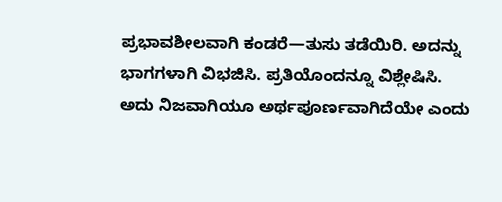ಪ್ರಭಾವಶೀಲವಾಗಿ ಕಂಡರೆ—ತುಸು ತಡೆಯಿರಿ. ಅದನ್ನು ಭಾಗಗಳಾಗಿ ವಿಭಜಿಸಿ. ಪ್ರತಿಯೊಂದನ್ನೂ ವಿಶ್ಲೇಷಿಸಿ. ಅದು ನಿಜವಾಗಿಯೂ ಅರ್ಥಪೂರ್ಣವಾಗಿದೆಯೇ ಎಂದು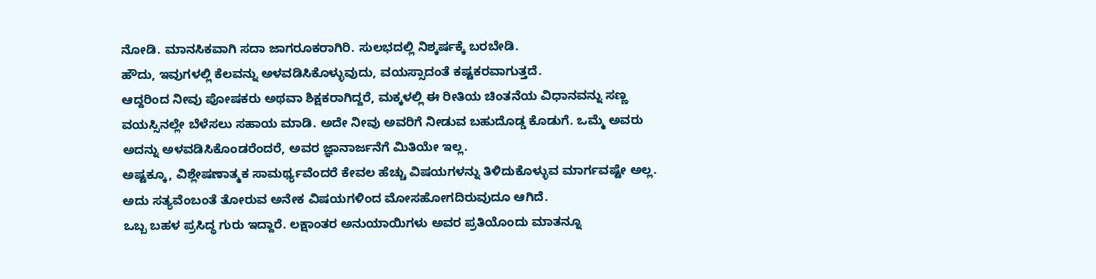ನೋಡಿ. ಮಾನಸಿಕವಾಗಿ ಸದಾ ಜಾಗರೂಕರಾಗಿರಿ. ಸುಲಭದಲ್ಲಿ ನಿಶ್ಕರ್ಷಕ್ಕೆ ಬರಬೇಡಿ.
ಹೌದು, ಇವುಗಳಲ್ಲಿ ಕೆಲವನ್ನು ಅಳವಡಿಸಿಕೊಳ್ಳುವುದು, ವಯಸ್ಸಾದಂತೆ ಕಷ್ಟಕರವಾಗುತ್ತದೆ.
ಆದ್ದರಿಂದ ನೀವು ಪೋಷಕರು ಅಥವಾ ಶಿಕ್ಷಕರಾಗಿದ್ದರೆ, ಮಕ್ಕಳಲ್ಲಿ ಈ ರೀತಿಯ ಚಿಂತನೆಯ ವಿಧಾನವನ್ನು ಸಣ್ಣ ವಯಸ್ಸಿನಲ್ಲೇ ಬೆಳೆಸಲು ಸಹಾಯ ಮಾಡಿ. ಅದೇ ನೀವು ಅವರಿಗೆ ನೀಡುವ ಬಹುದೊಡ್ಡ ಕೊಡುಗೆ. ಒಮ್ಮೆ ಅವರು ಅದನ್ನು ಅಳವಡಿಸಿಕೊಂಡರೆಂದರೆ, ಅವರ ಜ್ಞಾನಾರ್ಜನೆಗೆ ಮಿತಿಯೇ ಇಲ್ಲ.
ಅಷ್ಟಕ್ಕೂ, ವಿಶ್ಲೇಷಣಾತ್ಮಕ ಸಾಮರ್ಥ್ಯವೆಂದರೆ ಕೇವಲ ಹೆಚ್ಚು ವಿಷಯಗಳನ್ನು ತಿಳಿದುಕೊಳ್ಳುವ ಮಾರ್ಗವಷ್ಟೇ ಅಲ್ಲ. ಅದು ಸತ್ಯವೆಂಬಂತೆ ತೋರುವ ಅನೇಕ ವಿಷಯಗಳಿಂದ ಮೋಸಹೋಗದಿರುವುದೂ ಆಗಿದೆ.
ಒಬ್ಬ ಬಹಳ ಪ್ರಸಿದ್ಧ ಗುರು ಇದ್ದಾರೆ. ಲಕ್ಷಾಂತರ ಅನುಯಾಯಿಗಳು ಅವರ ಪ್ರತಿಯೊಂದು ಮಾತನ್ನೂ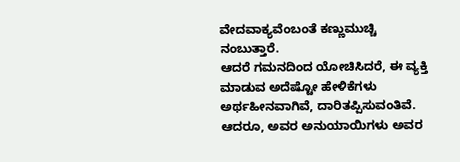ವೇದವಾಕ್ಯವೆಂಬಂತೆ ಕಣ್ಣುಮುಚ್ಚಿ ನಂಬುತ್ತಾರೆ.
ಆದರೆ ಗಮನದಿಂದ ಯೋಚಿಸಿದರೆ, ಈ ವ್ಯಕ್ತಿ ಮಾಡುವ ಅದೆಷ್ಟೋ ಹೇಳಿಕೆಗಳು ಅರ್ಥಹೀನವಾಗಿವೆ, ದಾರಿತಪ್ಪಿಸುವಂತಿವೆ. ಆದರೂ, ಅವರ ಅನುಯಾಯಿಗಳು ಅವರ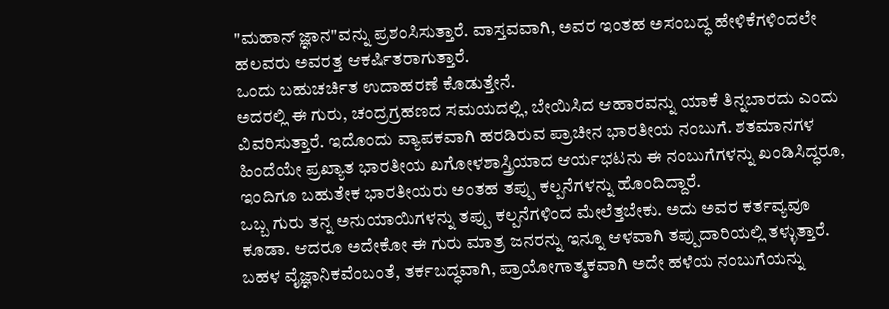"ಮಹಾನ್ ಜ್ಞಾನ"ವನ್ನು ಪ್ರಶಂಸಿಸುತ್ತಾರೆ. ವಾಸ್ತವವಾಗಿ, ಅವರ ಇಂತಹ ಅಸಂಬದ್ಧ ಹೇಳಿಕೆಗಳಿಂದಲೇ ಹಲವರು ಅವರತ್ತ ಆಕರ್ಷಿತರಾಗುತ್ತಾರೆ.
ಒಂದು ಬಹುಚರ್ಚಿತ ಉದಾಹರಣೆ ಕೊಡುತ್ತೇನೆ.
ಅದರಲ್ಲಿ ಈ ಗುರು, ಚಂದ್ರಗ್ರಹಣದ ಸಮಯದಲ್ಲಿ, ಬೇಯಿಸಿದ ಆಹಾರವನ್ನು ಯಾಕೆ ತಿನ್ನಬಾರದು ಎಂದು ವಿವರಿಸುತ್ತಾರೆ. ಇದೊಂದು ವ್ಯಾಪಕವಾಗಿ ಹರಡಿರುವ ಪ್ರಾಚೀನ ಭಾರತೀಯ ನಂಬುಗೆ. ಶತಮಾನಗಳ ಹಿಂದೆಯೇ ಪ್ರಖ್ಯಾತ ಭಾರತೀಯ ಖಗೋಳಶಾಸ್ತ್ರಿಯಾದ ಆರ್ಯಭಟನು ಈ ನಂಬುಗೆಗಳನ್ನು ಖಂಡಿಸಿದ್ಧರೂ, ಇಂದಿಗೂ ಬಹುತೇಕ ಭಾರತೀಯರು ಅಂತಹ ತಪ್ಪು ಕಲ್ಪನೆಗಳನ್ನು ಹೊಂದಿದ್ದಾರೆ.
ಒಬ್ಬ ಗುರು ತನ್ನ ಅನುಯಾಯಿಗಳನ್ನು ತಪ್ಪು ಕಲ್ಪನೆಗಳಿಂದ ಮೇಲೆತ್ತಬೇಕು. ಅದು ಅವರ ಕರ್ತವ್ಯವೂ ಕೂಡಾ. ಆದರೂ ಅದೇಕೋ ಈ ಗುರು ಮಾತ್ರ ಜನರನ್ನು ಇನ್ನೂ ಆಳವಾಗಿ ತಪ್ಪುದಾರಿಯಲ್ಲಿ ತಳ್ಳುತ್ತಾರೆ. ಬಹಳ ವೈಜ್ಞಾನಿಕವೆಂಬಂತೆ, ತರ್ಕಬದ್ಧವಾಗಿ, ಪ್ರಾಯೋಗಾತ್ಮಕವಾಗಿ ಅದೇ ಹಳೆಯ ನಂಬುಗೆಯನ್ನು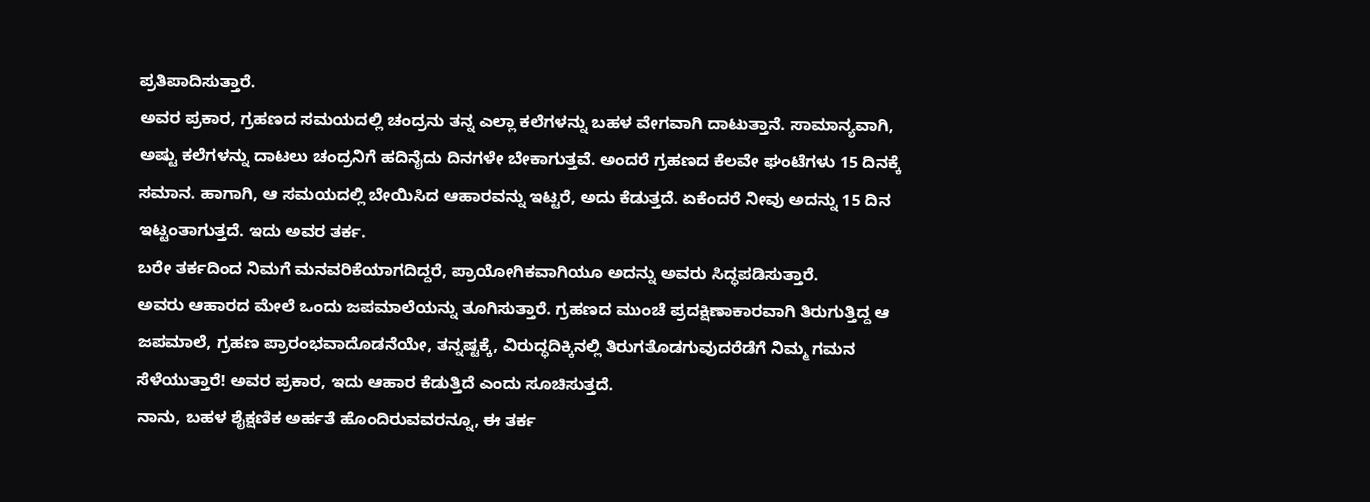ಪ್ರತಿಪಾದಿಸುತ್ತಾರೆ.
ಅವರ ಪ್ರಕಾರ, ಗ್ರಹಣದ ಸಮಯದಲ್ಲಿ ಚಂದ್ರನು ತನ್ನ ಎಲ್ಲಾ ಕಲೆಗಳನ್ನು ಬಹಳ ವೇಗವಾಗಿ ದಾಟುತ್ತಾನೆ. ಸಾಮಾನ್ಯವಾಗಿ, ಅಷ್ಟು ಕಲೆಗಳನ್ನು ದಾಟಲು ಚಂದ್ರನಿಗೆ ಹದಿನೈದು ದಿನಗಳೇ ಬೇಕಾಗುತ್ತವೆ. ಅಂದರೆ ಗ್ರಹಣದ ಕೆಲವೇ ಘಂಟೆಗಳು 15 ದಿನಕ್ಕೆ ಸಮಾನ. ಹಾಗಾಗಿ, ಆ ಸಮಯದಲ್ಲಿ ಬೇಯಿಸಿದ ಆಹಾರವನ್ನು ಇಟ್ಟರೆ, ಅದು ಕೆಡುತ್ತದೆ. ಏಕೆಂದರೆ ನೀವು ಅದನ್ನು 15 ದಿನ ಇಟ್ಟಂತಾಗುತ್ತದೆ. ಇದು ಅವರ ತರ್ಕ.
ಬರೇ ತರ್ಕದಿಂದ ನಿಮಗೆ ಮನವರಿಕೆಯಾಗದಿದ್ದರೆ, ಪ್ರಾಯೋಗಿಕವಾಗಿಯೂ ಅದನ್ನು ಅವರು ಸಿದ್ಧಪಡಿಸುತ್ತಾರೆ.
ಅವರು ಆಹಾರದ ಮೇಲೆ ಒಂದು ಜಪಮಾಲೆಯನ್ನು ತೂಗಿಸುತ್ತಾರೆ. ಗ್ರಹಣದ ಮುಂಚೆ ಪ್ರದಕ್ಷಿಣಾಕಾರವಾಗಿ ತಿರುಗುತ್ತಿದ್ದ ಆ ಜಪಮಾಲೆ, ಗ್ರಹಣ ಪ್ರಾರಂಭವಾದೊಡನೆಯೇ, ತನ್ನಷ್ಟಕ್ಕೆ, ವಿರುದ್ಧದಿಕ್ಕಿನಲ್ಲಿ ತಿರುಗತೊಡಗುವುದರೆಡೆಗೆ ನಿಮ್ಮ ಗಮನ ಸೆಳೆಯುತ್ತಾರೆ! ಅವರ ಪ್ರಕಾರ, ಇದು ಆಹಾರ ಕೆಡುತ್ತಿದೆ ಎಂದು ಸೂಚಿಸುತ್ತದೆ.
ನಾನು, ಬಹಳ ಶೈಕ್ಷಣಿಕ ಅರ್ಹತೆ ಹೊಂದಿರುವವರನ್ನೂ, ಈ ತರ್ಕ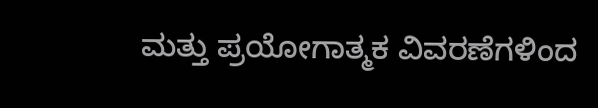ಮತ್ತು ಪ್ರಯೋಗಾತ್ಮಕ ವಿವರಣೆಗಳಿಂದ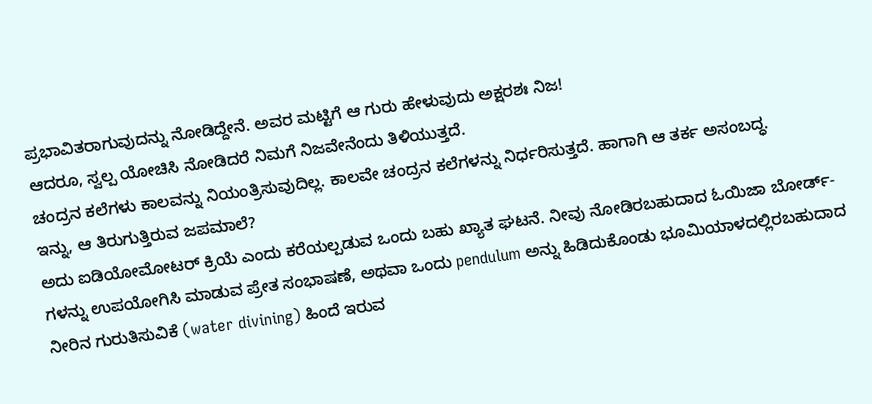ಪ್ರಭಾವಿತರಾಗುವುದನ್ನು ನೋಡಿದ್ದೇನೆ. ಅವರ ಮಟ್ಟಿಗೆ ಆ ಗುರು ಹೇಳುವುದು ಅಕ್ಷರಶಃ ನಿಜ!
ಆದರೂ, ಸ್ವಲ್ಪ ಯೋಚಿಸಿ ನೋಡಿದರೆ ನಿಮಗೆ ನಿಜವೇನೆಂದು ತಿಳಿಯುತ್ತದೆ.
ಚಂದ್ರನ ಕಲೆಗಳು ಕಾಲವನ್ನು ನಿಯಂತ್ರಿಸುವುದಿಲ್ಲ. ಕಾಲವೇ ಚಂದ್ರನ ಕಲೆಗಳನ್ನು ನಿರ್ಧರಿಸುತ್ತದೆ. ಹಾಗಾಗಿ ಆ ತರ್ಕ ಅಸಂಬದ್ಧ.
ಇನ್ನು, ಆ ತಿರುಗುತ್ತಿರುವ ಜಪಮಾಲೆ?
ಅದು ಐಡಿಯೋಮೋಟರ್ ಕ್ರಿಯೆ ಎಂದು ಕರೆಯಲ್ಪಡುವ ಒಂದು ಬಹು ಖ್ಯಾತ ಘಟನೆ. ನೀವು ನೋಡಿರಬಹುದಾದ ಓಯಿಜಾ ಬೋರ್ಡ್-ಗಳನ್ನು ಉಪಯೋಗಿಸಿ ಮಾಡುವ ಪ್ರೇತ ಸಂಭಾಷಣೆ, ಅಥವಾ ಒಂದು pendulum ಅನ್ನು ಹಿಡಿದುಕೊಂಡು ಭೂಮಿಯಾಳದಲ್ಲಿರಬಹುದಾದ ನೀರಿನ ಗುರುತಿಸುವಿಕೆ (water divining) ಹಿಂದೆ ಇರುವ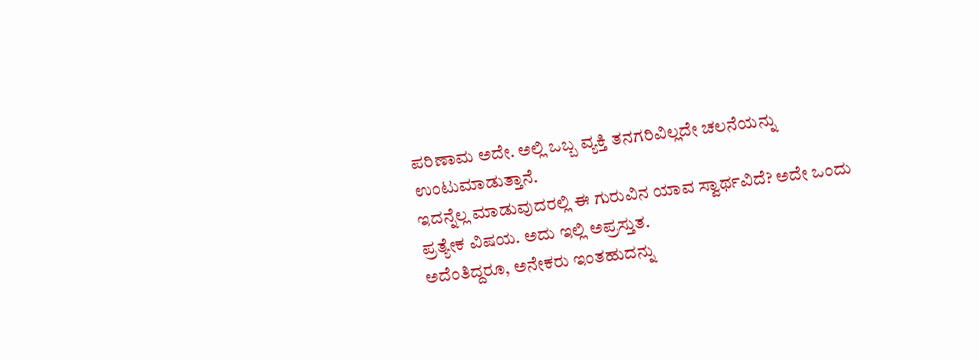ಪರಿಣಾಮ ಅದೇ. ಅಲ್ಲಿ ಒಬ್ಬ ವ್ಯಕ್ತಿ ತನಗರಿವಿಲ್ಲದೇ ಚಲನೆಯನ್ನು ಉಂಟುಮಾಡುತ್ತಾನೆ.
ಇದನ್ನೆಲ್ಲ ಮಾಡುವುದರಲ್ಲಿ ಈ ಗುರುವಿನ ಯಾವ ಸ್ವಾರ್ಥವಿದೆ? ಅದೇ ಒಂದು ಪ್ರತ್ಯೇಕ ವಿಷಯ. ಅದು ಇಲ್ಲಿ ಅಪ್ರಸ್ತುತ.
ಅದೆಂತಿದ್ದರೂ, ಅನೇಕರು ಇಂತಹುದನ್ನು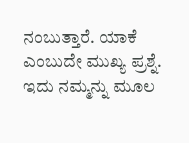ನಂಬುತ್ತಾರೆ. ಯಾಕೆ ಎಂಬುದೇ ಮುಖ್ಯ ಪ್ರಶ್ನೆ.
ಇದು ನಮ್ಮನ್ನು ಮೂಲ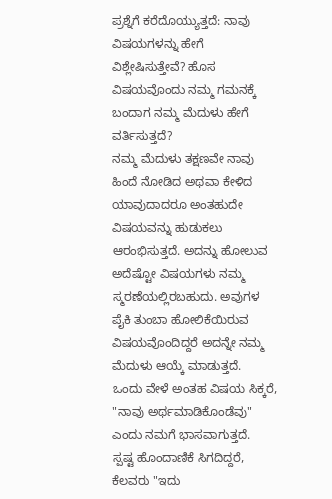ಪ್ರಶ್ನೆಗೆ ಕರೆದೊಯ್ಯುತ್ತದೆ: ನಾವು ವಿಷಯಗಳನ್ನು ಹೇಗೆ ವಿಶ್ಲೇಷಿಸುತ್ತೇವೆ? ಹೊಸ ವಿಷಯವೊಂದು ನಮ್ಮ ಗಮನಕ್ಕೆ ಬಂದಾಗ ನಮ್ಮ ಮೆದುಳು ಹೇಗೆ ವರ್ತಿಸುತ್ತದೆ?
ನಮ್ಮ ಮೆದುಳು ತಕ್ಷಣವೇ ನಾವು ಹಿಂದೆ ನೋಡಿದ ಅಥವಾ ಕೇಳಿದ ಯಾವುದಾದರೂ ಅಂತಹುದೇ ವಿಷಯವನ್ನು ಹುಡುಕಲು ಆರಂಭಿಸುತ್ತದೆ. ಅದನ್ನು ಹೋಲುವ ಅದೆಷ್ಟೋ ವಿಷಯಗಳು ನಮ್ಮ ಸ್ಮರಣೆಯಲ್ಲಿರಬಹುದು. ಅವುಗಳ ಪೈಕಿ ತುಂಬಾ ಹೋಲಿಕೆಯಿರುವ ವಿಷಯವೊಂದಿದ್ದರೆ ಅದನ್ನೇ ನಮ್ಮ ಮೆದುಳು ಆಯ್ಕೆ ಮಾಡುತ್ತದೆ.
ಒಂದು ವೇಳೆ ಅಂತಹ ವಿಷಯ ಸಿಕ್ಕರೆ, "ನಾವು ಅರ್ಥಮಾಡಿಕೊಂಡೆವು" ಎಂದು ನಮಗೆ ಭಾಸವಾಗುತ್ತದೆ.
ಸ್ಪಷ್ಟ ಹೊಂದಾಣಿಕೆ ಸಿಗದಿದ್ದರೆ, ಕೆಲವರು "ಇದು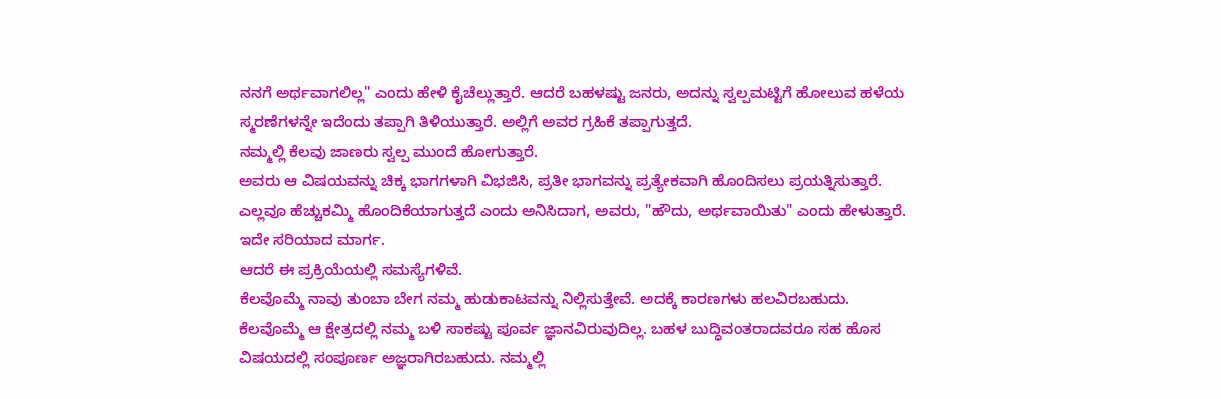ನನಗೆ ಅರ್ಥವಾಗಲಿಲ್ಲ" ಎಂದು ಹೇಳಿ ಕೈಚೆಲ್ಲುತ್ತಾರೆ. ಆದರೆ ಬಹಳಷ್ಟು ಜನರು, ಅದನ್ನು ಸ್ವಲ್ಪಮಟ್ಟಿಗೆ ಹೋಲುವ ಹಳೆಯ ಸ್ಮರಣೆಗಳನ್ನೇ ಇದೆಂದು ತಪ್ಪಾಗಿ ತಿಳಿಯುತ್ತಾರೆ. ಅಲ್ಲಿಗೆ ಅವರ ಗ್ರಹಿಕೆ ತಪ್ಪಾಗುತ್ತದೆ.
ನಮ್ಮಲ್ಲಿ ಕೆಲವು ಜಾಣರು ಸ್ವಲ್ಪ ಮುಂದೆ ಹೋಗುತ್ತಾರೆ.
ಅವರು ಆ ವಿಷಯವನ್ನು ಚಿಕ್ಕ ಭಾಗಗಳಾಗಿ ವಿಭಜಿಸಿ, ಪ್ರತೀ ಭಾಗವನ್ನು ಪ್ರತ್ಯೇಕವಾಗಿ ಹೊಂದಿಸಲು ಪ್ರಯತ್ನಿಸುತ್ತಾರೆ.
ಎಲ್ಲವೂ ಹೆಚ್ಚುಕಮ್ಮಿ ಹೊಂದಿಕೆಯಾಗುತ್ತದೆ ಎಂದು ಅನಿಸಿದಾಗ, ಅವರು, "ಹೌದು, ಅರ್ಥವಾಯಿತು" ಎಂದು ಹೇಳುತ್ತಾರೆ. ಇದೇ ಸರಿಯಾದ ಮಾರ್ಗ.
ಆದರೆ ಈ ಪ್ರಕ್ರಿಯೆಯಲ್ಲಿ ಸಮಸ್ಯೆಗಳಿವೆ.
ಕೆಲವೊಮ್ಮೆ ನಾವು ತುಂಬಾ ಬೇಗ ನಮ್ಮ ಹುಡುಕಾಟವನ್ನು ನಿಲ್ಲಿಸುತ್ತೇವೆ. ಅದಕ್ಕೆ ಕಾರಣಗಳು ಹಲವಿರಬಹುದು.
ಕೆಲವೊಮ್ಮೆ ಆ ಕ್ಷೇತ್ರದಲ್ಲಿ ನಮ್ಮ ಬಳಿ ಸಾಕಷ್ಟು ಪೂರ್ವ ಜ್ಞಾನವಿರುವುದಿಲ್ಲ. ಬಹಳ ಬುದ್ಧಿವಂತರಾದವರೂ ಸಹ ಹೊಸ ವಿಷಯದಲ್ಲಿ ಸಂಪೂರ್ಣ ಅಜ್ಞರಾಗಿರಬಹುದು. ನಮ್ಮಲ್ಲಿ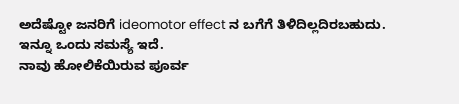ಅದೆಷ್ಟೋ ಜನರಿಗೆ ideomotor effect ನ ಬಗೆಗೆ ತಿಳಿದಿಲ್ಲದಿರಬಹುದು.
ಇನ್ನೂ ಒಂದು ಸಮಸ್ಯೆ ಇದೆ.
ನಾವು ಹೋಲಿಕೆಯಿರುವ ಪೂರ್ವ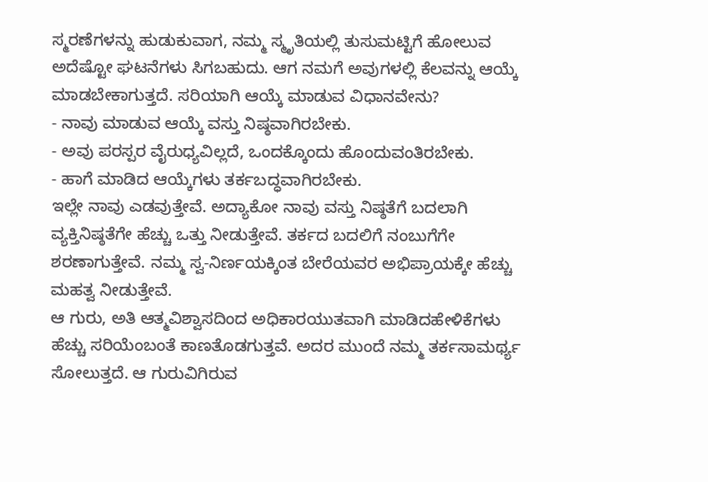ಸ್ಮರಣೆಗಳನ್ನು ಹುಡುಕುವಾಗ, ನಮ್ಮ ಸ್ಮೃತಿಯಲ್ಲಿ ತುಸುಮಟ್ಟಿಗೆ ಹೋಲುವ ಅದೆಷ್ಟೋ ಘಟನೆಗಳು ಸಿಗಬಹುದು. ಆಗ ನಮಗೆ ಅವುಗಳಲ್ಲಿ ಕೆಲವನ್ನು ಆಯ್ಕೆ ಮಾಡಬೇಕಾಗುತ್ತದೆ. ಸರಿಯಾಗಿ ಆಯ್ಕೆ ಮಾಡುವ ವಿಧಾನವೇನು?
- ನಾವು ಮಾಡುವ ಆಯ್ಕೆ ವಸ್ತು ನಿಷ್ಠವಾಗಿರಬೇಕು.
- ಅವು ಪರಸ್ಪರ ವೈರುಧ್ಯವಿಲ್ಲದೆ, ಒಂದಕ್ಕೊಂದು ಹೊಂದುವಂತಿರಬೇಕು.
- ಹಾಗೆ ಮಾಡಿದ ಆಯ್ಕೆಗಳು ತರ್ಕಬದ್ಧವಾಗಿರಬೇಕು.
ಇಲ್ಲೇ ನಾವು ಎಡವುತ್ತೇವೆ. ಅದ್ಯಾಕೋ ನಾವು ವಸ್ತು ನಿಷ್ಠತೆಗೆ ಬದಲಾಗಿ ವ್ಯಕ್ತಿನಿಷ್ಠತೆಗೇ ಹೆಚ್ಚು ಒತ್ತು ನೀಡುತ್ತೇವೆ. ತರ್ಕದ ಬದಲಿಗೆ ನಂಬುಗೆಗೇ ಶರಣಾಗುತ್ತೇವೆ. ನಮ್ಮ ಸ್ವ-ನಿರ್ಣಯಕ್ಕಿಂತ ಬೇರೆಯವರ ಅಭಿಪ್ರಾಯಕ್ಕೇ ಹೆಚ್ಚು ಮಹತ್ವ ನೀಡುತ್ತೇವೆ.
ಆ ಗುರು, ಅತಿ ಆತ್ಮವಿಶ್ವಾಸದಿಂದ ಅಧಿಕಾರಯುತವಾಗಿ ಮಾಡಿದಹೇಳಿಕೆಗಳು ಹೆಚ್ಚು ಸರಿಯೆಂಬಂತೆ ಕಾಣತೊಡಗುತ್ತವೆ. ಅದರ ಮುಂದೆ ನಮ್ಮ ತರ್ಕಸಾಮರ್ಥ್ಯ ಸೋಲುತ್ತದೆ. ಆ ಗುರುವಿಗಿರುವ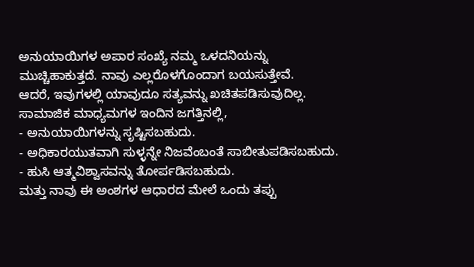ಅನುಯಾಯಿಗಳ ಅಪಾರ ಸಂಖ್ಯೆ ನಮ್ಮ ಒಳದನಿಯನ್ನು ಮುಚ್ಚಿಹಾಕುತ್ತದೆ. ನಾವು ಎಲ್ಲರೊಳಗೊಂದಾಗ ಬಯಸುತ್ತೇವೆ.
ಆದರೆ, ಇವುಗಳಲ್ಲಿ ಯಾವುದೂ ಸತ್ಯವನ್ನು ಖಚಿತಪಡಿಸುವುದಿಲ್ಲ.
ಸಾಮಾಜಿಕ ಮಾಧ್ಯಮಗಳ ಇಂದಿನ ಜಗತ್ತಿನಲ್ಲಿ,
- ಅನುಯಾಯಿಗಳನ್ನು ಸೃಷ್ಟಿಸಬಹುದು.
- ಅಧಿಕಾರಯುತವಾಗಿ ಸುಳ್ಳನ್ನೇ ನಿಜವೆಂಬಂತೆ ಸಾಬೀತುಪಡಿಸಬಹುದು.
- ಹುಸಿ ಆತ್ಮವಿಶ್ವಾಸವನ್ನು ತೋರ್ಪಡಿಸಬಹುದು.
ಮತ್ತು ನಾವು ಈ ಅಂಶಗಳ ಆಧಾರದ ಮೇಲೆ ಒಂದು ತಪ್ಪು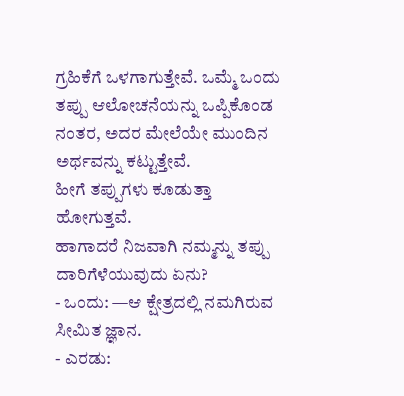ಗ್ರಹಿಕೆಗೆ ಒಳಗಾಗುತ್ತೇವೆ. ಒಮ್ಮೆ ಒಂದು ತಪ್ಪು ಆಲೋಚನೆಯನ್ನು ಒಪ್ಪಿಕೊಂಡ ನಂತರ, ಅದರ ಮೇಲೆಯೇ ಮುಂದಿನ ಅರ್ಥವನ್ನು ಕಟ್ಟುತ್ತೇವೆ.
ಹೀಗೆ ತಪ್ಪುಗಳು ಕೂಡುತ್ತಾ ಹೋಗುತ್ತವೆ.
ಹಾಗಾದರೆ ನಿಜವಾಗಿ ನಮ್ಮನ್ನು ತಪ್ಪು ದಾರಿಗೆಳೆಯುವುದು ಏನು?
- ಒಂದು: —ಆ ಕ್ಷೇತ್ರದಲ್ಲಿ ನಮಗಿರುವ ಸೀಮಿತ ಜ್ಞಾನ.
- ಎರಡು: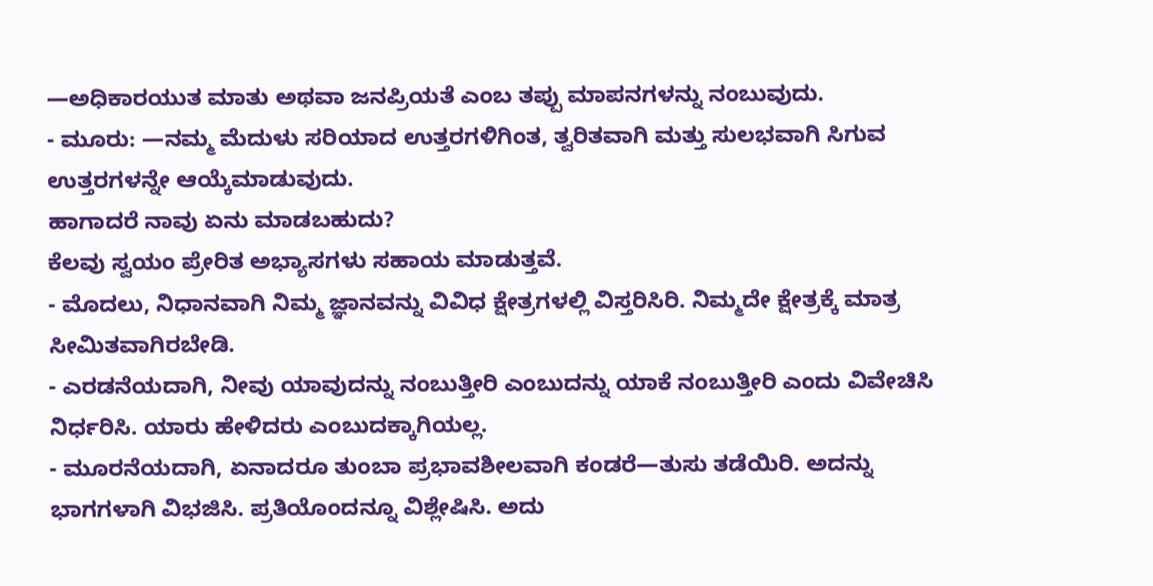—ಅಧಿಕಾರಯುತ ಮಾತು ಅಥವಾ ಜನಪ್ರಿಯತೆ ಎಂಬ ತಪ್ಪು ಮಾಪನಗಳನ್ನು ನಂಬುವುದು.
- ಮೂರು: —ನಮ್ಮ ಮೆದುಳು ಸರಿಯಾದ ಉತ್ತರಗಳಿಗಿಂತ, ತ್ವರಿತವಾಗಿ ಮತ್ತು ಸುಲಭವಾಗಿ ಸಿಗುವ ಉತ್ತರಗಳನ್ನೇ ಆಯ್ಕೆಮಾಡುವುದು.
ಹಾಗಾದರೆ ನಾವು ಏನು ಮಾಡಬಹುದು?
ಕೆಲವು ಸ್ವಯಂ ಪ್ರೇರಿತ ಅಭ್ಯಾಸಗಳು ಸಹಾಯ ಮಾಡುತ್ತವೆ.
- ಮೊದಲು, ನಿಧಾನವಾಗಿ ನಿಮ್ಮ ಜ್ಞಾನವನ್ನು ವಿವಿಧ ಕ್ಷೇತ್ರಗಳಲ್ಲಿ ವಿಸ್ತರಿಸಿರಿ. ನಿಮ್ಮದೇ ಕ್ಷೇತ್ರಕ್ಕೆ ಮಾತ್ರ ಸೀಮಿತವಾಗಿರಬೇಡಿ.
- ಎರಡನೆಯದಾಗಿ, ನೀವು ಯಾವುದನ್ನು ನಂಬುತ್ತೀರಿ ಎಂಬುದನ್ನು ಯಾಕೆ ನಂಬುತ್ತೀರಿ ಎಂದು ವಿವೇಚಿಸಿ ನಿರ್ಧರಿಸಿ. ಯಾರು ಹೇಳಿದರು ಎಂಬುದಕ್ಕಾಗಿಯಲ್ಲ.
- ಮೂರನೆಯದಾಗಿ, ಏನಾದರೂ ತುಂಬಾ ಪ್ರಭಾವಶೀಲವಾಗಿ ಕಂಡರೆ—ತುಸು ತಡೆಯಿರಿ. ಅದನ್ನು ಭಾಗಗಳಾಗಿ ವಿಭಜಿಸಿ. ಪ್ರತಿಯೊಂದನ್ನೂ ವಿಶ್ಲೇಷಿಸಿ. ಅದು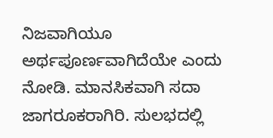ನಿಜವಾಗಿಯೂ ಅರ್ಥಪೂರ್ಣವಾಗಿದೆಯೇ ಎಂದು ನೋಡಿ. ಮಾನಸಿಕವಾಗಿ ಸದಾ ಜಾಗರೂಕರಾಗಿರಿ. ಸುಲಭದಲ್ಲಿ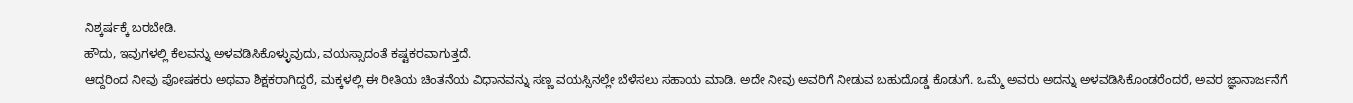ನಿಶ್ಕರ್ಷಕ್ಕೆ ಬರಬೇಡಿ.
ಹೌದು, ಇವುಗಳಲ್ಲಿ ಕೆಲವನ್ನು ಅಳವಡಿಸಿಕೊಳ್ಳುವುದು, ವಯಸ್ಸಾದಂತೆ ಕಷ್ಟಕರವಾಗುತ್ತದೆ.
ಆದ್ದರಿಂದ ನೀವು ಪೋಷಕರು ಅಥವಾ ಶಿಕ್ಷಕರಾಗಿದ್ದರೆ, ಮಕ್ಕಳಲ್ಲಿ ಈ ರೀತಿಯ ಚಿಂತನೆಯ ವಿಧಾನವನ್ನು ಸಣ್ಣ ವಯಸ್ಸಿನಲ್ಲೇ ಬೆಳೆಸಲು ಸಹಾಯ ಮಾಡಿ. ಅದೇ ನೀವು ಅವರಿಗೆ ನೀಡುವ ಬಹುದೊಡ್ಡ ಕೊಡುಗೆ. ಒಮ್ಮೆ ಅವರು ಅದನ್ನು ಅಳವಡಿಸಿಕೊಂಡರೆಂದರೆ, ಅವರ ಜ್ಞಾನಾರ್ಜನೆಗೆ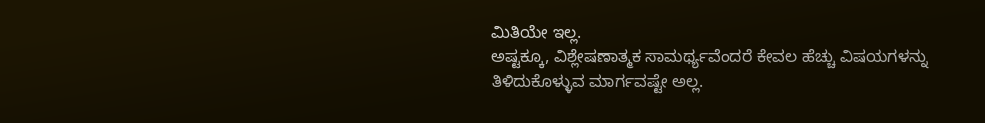ಮಿತಿಯೇ ಇಲ್ಲ.
ಅಷ್ಟಕ್ಕೂ, ವಿಶ್ಲೇಷಣಾತ್ಮಕ ಸಾಮರ್ಥ್ಯವೆಂದರೆ ಕೇವಲ ಹೆಚ್ಚು ವಿಷಯಗಳನ್ನು ತಿಳಿದುಕೊಳ್ಳುವ ಮಾರ್ಗವಷ್ಟೇ ಅಲ್ಲ.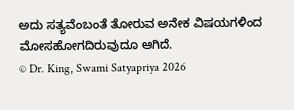ಅದು ಸತ್ಯವೆಂಬಂತೆ ತೋರುವ ಅನೇಕ ವಿಷಯಗಳಿಂದ ಮೋಸಹೋಗದಿರುವುದೂ ಆಗಿದೆ.
© Dr. King, Swami Satyapriya 2026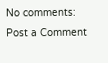No comments:
Post a Comment